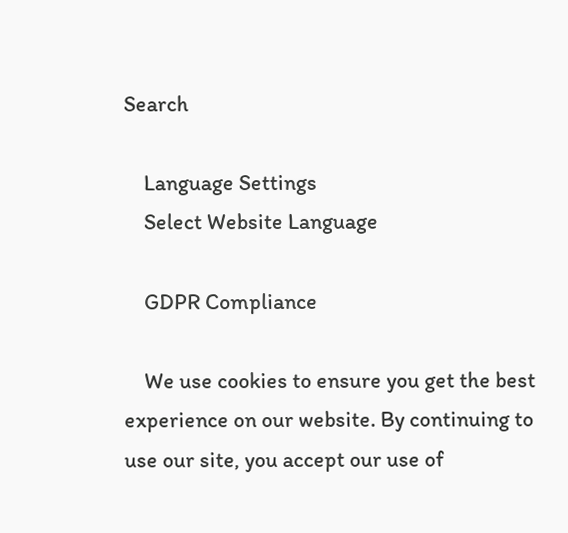Search

    Language Settings
    Select Website Language

    GDPR Compliance

    We use cookies to ensure you get the best experience on our website. By continuing to use our site, you accept our use of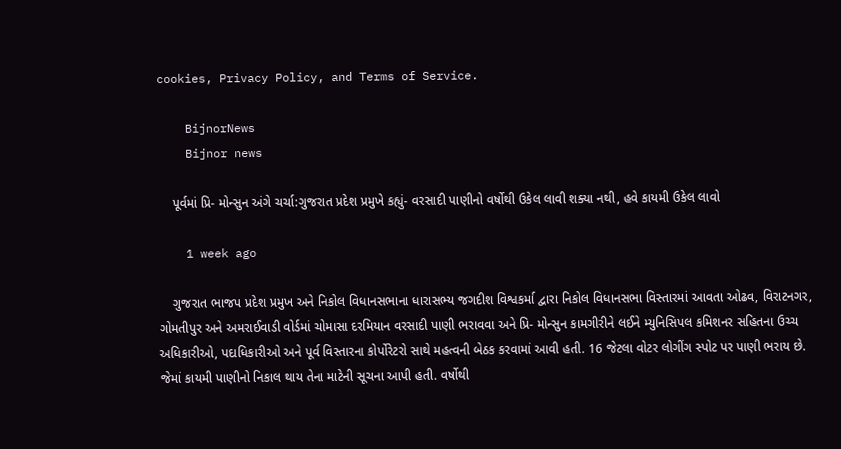cookies, Privacy Policy, and Terms of Service.

    BijnorNews
    Bijnor news

    પૂર્વમાં પ્રિ- મોન્સુન અંગે ચર્ચા:ગુજરાત પ્રદેશ પ્રમુખે કહ્યું- વરસાદી પાણીનો વર્ષોથી ઉકેલ લાવી શક્યા નથી, હવે કાયમી ઉકેલ લાવો

    1 week ago

    ગુજરાત ભાજપ પ્રદેશ પ્રમુખ અને નિકોલ વિધાનસભાના ધારાસભ્ય જગદીશ વિશ્વકર્મા દ્વારા નિકોલ વિધાનસભા વિસ્તારમાં આવતા ઓઢવ, વિરાટનગર, ગોમતીપુર અને અમરાઈવાડી વોર્ડમાં ચોમાસા દરમિયાન વરસાદી પાણી ભરાવવા અને પ્રિ- મોન્સુન કામગીરીને લઈને મ્યુનિસિપલ કમિશનર સહિતના ઉચ્ચ અધિકારીઓ, પદાધિકારીઓ અને પૂર્વ વિસ્તારના કોર્પોરેટરો સાથે મહત્વની બેઠક કરવામાં આવી હતી. 16 જેટલા વોટર લોગીંગ સ્પોટ પર પાણી ભરાય છે. જેમાં કાયમી પાણીનો નિકાલ થાય તેના માટેની સૂચના આપી હતી. વર્ષોથી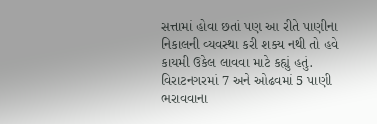સત્તામાં હોવા છતાં પણ આ રીતે પાણીના નિકાલની વ્યવસ્થા કરી શક્ય નથી તો હવે કાયમી ઉકેલ લાવવા માટે કહ્યું હતું. વિરાટનગરમાં 7 અને ઓઢવમાં 5 પાણી ભરાવવાના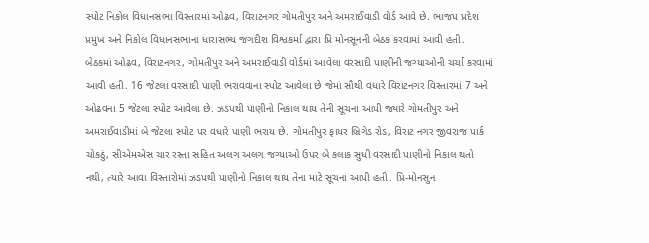સ્પોટ નિકોલ વિધાનસભા વિસ્તારમાં ઓઢવ, વિરાટનગર ગોમતીપુર અને અમરાઈવાડી વોર્ડ આવે છે. ભાજપ પ્રદેશ પ્રમુખ અને નિકોલ વિધાનસભાના ધારાસભ્ય જગદીશ વિશ્વકર્મા દ્વારા પ્રિ મોનસૂનની બેઠક કરવામાં આવી હતી. બેઠકમાં ઓઢવ, વિરાટનગર, ગોમતીપુર અને અમરાઈવાડી વોર્ડમાં આવેલા વરસાદી પાણીની જગ્યાઓની ચર્ચા કરવામાં આવી હતી. 16 જેટલા વરસાદી પાણી ભરાવવાના સ્પોટ આવેલા છે જેમાં સૌથી વધારે વિરાટનગર વિસ્તારમાં 7 અને ઓઢવના 5 જેટલા સ્પોટ આવેલા છે. ઝડપથી પાણીનો નિકાલ થાય તેની સૂચના આપી જ્યારે ગોમતીપુર અને અમરાઈવાડીમાં બે જેટલા સ્પોટ પર વધારે પાણી ભરાય છે. ગોમતીપુર ફાયર બ્રિગેડ રોડ, વિરાટ નગર જીવરાજ પાર્ક ચોકઠું, સીએમએસ ચાર રસ્તા સહિત અલગ અલગ જગ્યાઓ ઉપર બે કલાક સુધી વરસાદી પાણીનો નિકાલ થતો નથી, ત્યારે આવા વિસ્તારોમાં ઝડપથી પાણીનો નિકાલ થાય તેના માટે સૂચના આપી હતી. પ્રિ-મોનસુન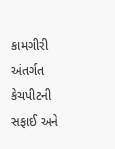કામગીરી અંતર્ગત કેચપીટની સફાઈ અને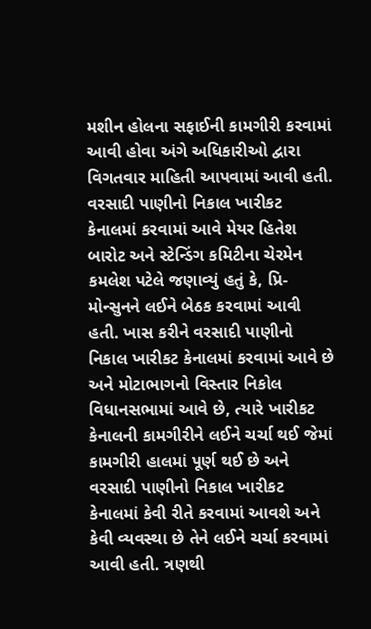મશીન હોલના સફાઈની કામગીરી કરવામાં આવી હોવા અંગે અધિકારીઓ દ્વારા વિગતવાર માહિતી આપવામાં આવી હતી. વરસાદી પાણીનો નિકાલ ખારીકટ કેનાલમાં કરવામાં આવે મેયર હિતેશ બારોટ અને સ્ટેન્ડિંગ કમિટીના ચેરમેન કમલેશ પટેલે જણાવ્યું હતું કે, પ્રિ-મોન્સુનને લઈને બેઠક કરવામાં આવી હતી. ખાસ કરીને વરસાદી પાણીનો નિકાલ ખારીકટ કેનાલમાં કરવામાં આવે છે અને મોટાભાગનો વિસ્તાર નિકોલ વિધાનસભામાં આવે છે, ત્યારે ખારીકટ કેનાલની કામગીરીને લઈને ચર્ચા થઈ જેમાં કામગીરી હાલમાં પૂર્ણ થઈ છે અને વરસાદી પાણીનો નિકાલ ખારીકટ કેનાલમાં કેવી રીતે કરવામાં આવશે અને કેવી વ્યવસ્થા છે તેને લઈને ચર્ચા કરવામાં આવી હતી. ત્રણથી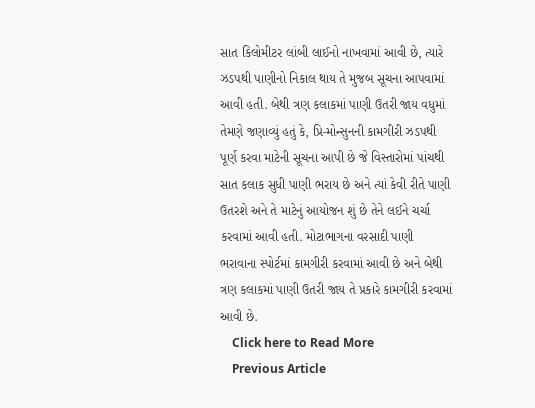સાત કિલોમીટર લાંબી લાઈનો નાખવામાં આવી છે, ત્યારે ઝડપથી પાણીનો નિકાલ થાય તે મુજબ સૂચના આપવામાં આવી હતી. બેથી ત્રણ કલાકમાં પાણી ઉતરી જાય વધુમાં તેમણે જણાવ્યું હતું કે, પ્રિ-મોન્સુનની કામગીરી ઝડપથી પૂર્ણ કરવા માટેની સૂચના આપી છે જે વિસ્તારોમાં પાંચથી સાત કલાક સુધી પાણી ભરાય છે અને ત્યાં કેવી રીતે પાણી ઉતરશે અને તે માટેનું આયોજન શું છે તેને લઈને ચર્ચા કરવામાં આવી હતી. મોટાભાગના વરસાદી પાણી ભરાવાના સ્પોર્ટમાં કામગીરી કરવામાં આવી છે અને બેથી ત્રણ કલાકમાં પાણી ઉતરી જાય તે પ્રકારે કામગીરી કરવામાં આવી છે.
    Click here to Read More
    Previous Article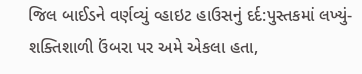જિલ બાઈડને વર્ણવ્યું વ્હાઇટ હાઉસનું દર્દ:પુસ્તકમાં લખ્યું-શક્તિશાળી ઉંબરા પર અમે એકલા હતા,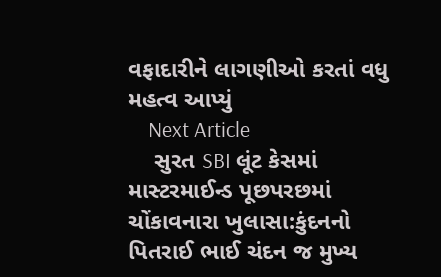વફાદારીને લાગણીઓ કરતાં વધુ મહત્વ આપ્યું
    Next Article
    સુરત SBI લૂંટ કેસમાં માસ્ટરમાઈન્ડ પૂછપરછમાં ચોંકાવનારા ખુલાસા:કુંદનનો પિતરાઈ ભાઈ ચંદન જ મુખ્ય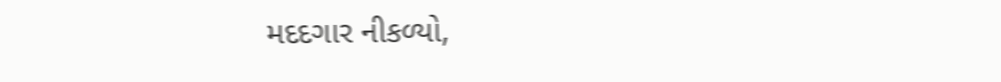મદદગાર નીકળ્યો,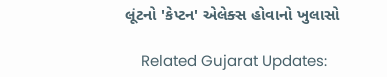લૂંટનો 'કેપ્ટન' એલેક્સ હોવાનો ખુલાસો

    Related Gujarat Updates: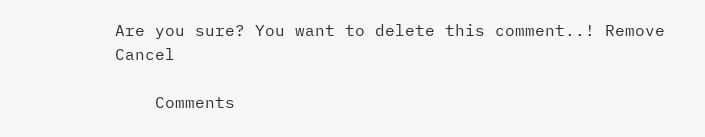Are you sure? You want to delete this comment..! Remove Cancel

    Comments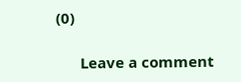(0)

      Leave a comment